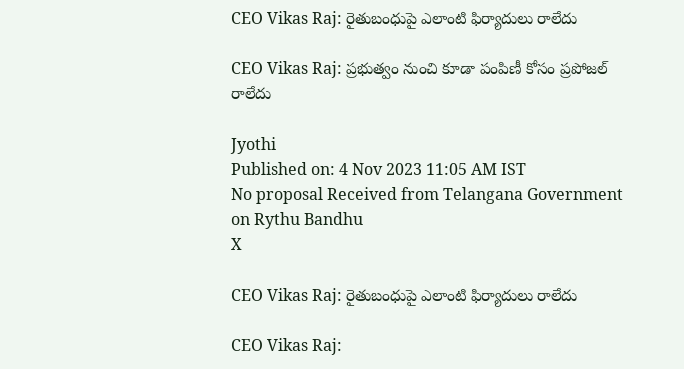CEO Vikas Raj: రైతుబంధుపై ఎలాంటి ఫిర్యాదులు రాలేదు

CEO Vikas Raj: ప్రభుత్వం నుంచి కూడా పంపిణీ కోసం ప్రపోజల్ రాలేదు

Jyothi
Published on: 4 Nov 2023 11:05 AM IST
No proposal Received from Telangana Government on Rythu Bandhu
X

CEO Vikas Raj: రైతుబంధుపై ఎలాంటి ఫిర్యాదులు రాలేదు

CEO Vikas Raj: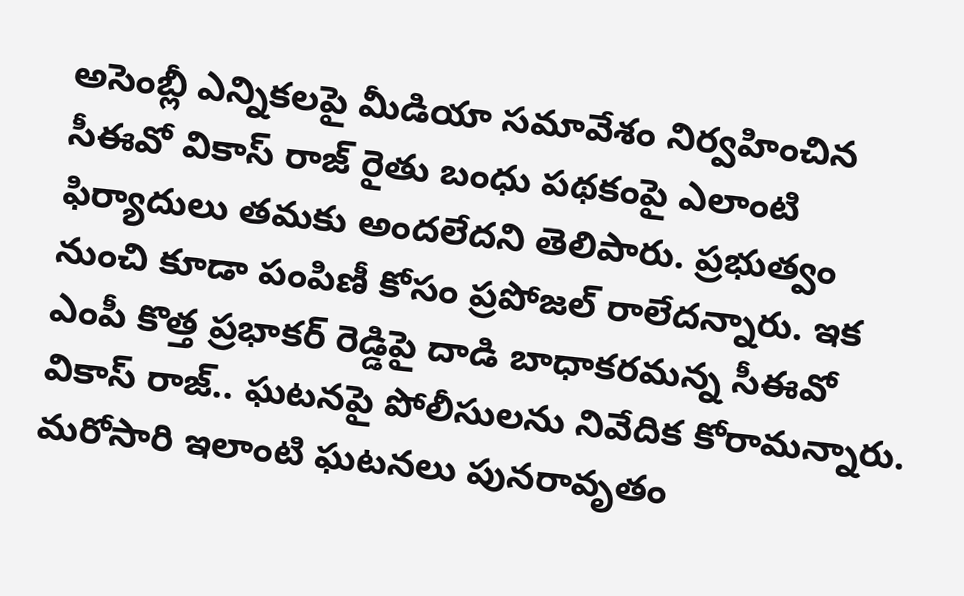అసెంబ్లీ ఎన్నికలపై మీడియా సమావేశం నిర్వహించిన సీఈవో వికాస్ రాజ్ రైతు బంధు పథకంపై ఎలాంటి ఫిర్యాదులు తమకు అందలేదని తెలిపారు. ప్రభుత్వం నుంచి కూడా పంపిణీ కోసం ప్రపోజల్ రాలేదన్నారు. ఇక ఎంపీ కొత్త ప్రభాకర్ రెడ్డిపై దాడి బాధాకరమన్న సీఈవో వికాస్ రాజ్.. ఘటనపై పోలీసులను నివేదిక కోరామన్నారు. మరోసారి ఇలాంటి ఘటనలు పునరావృతం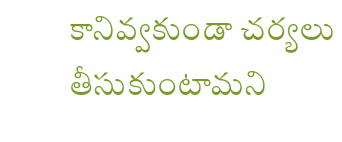కానివ్వకుండా చర్యలు తీసుకుంటామని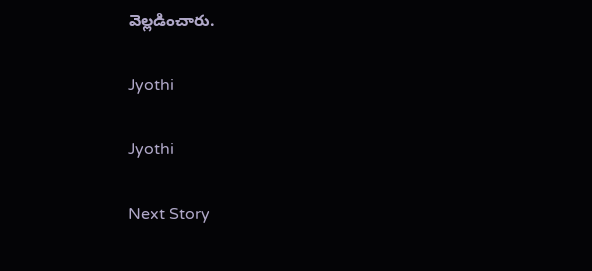వెల్లడించారు.

Jyothi

Jyothi

Next Story